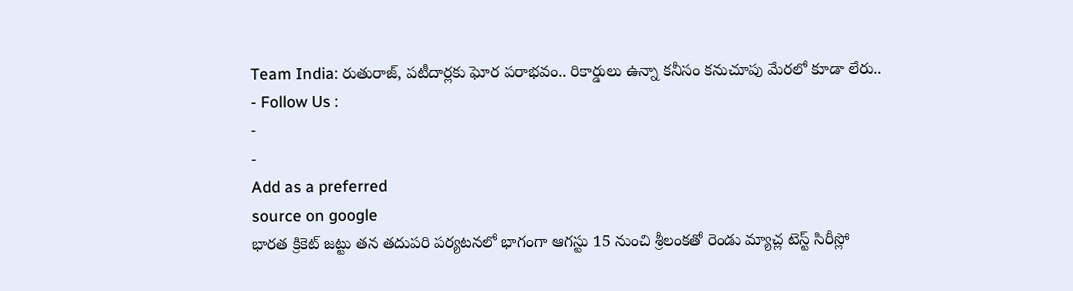Team India: రుతురాజ్, పటీదార్లకు ఘోర పరాభవం.. రికార్డులు ఉన్నా కనీసం కనుచూపు మేరలో కూడా లేరు..
- Follow Us :
-
-
Add as a preferred
source on google
భారత క్రికెట్ జట్టు తన తదుపరి పర్యటనలో భాగంగా ఆగస్టు 15 నుంచి శ్రీలంకతో రెండు మ్యాచ్ల టెస్ట్ సిరీస్లో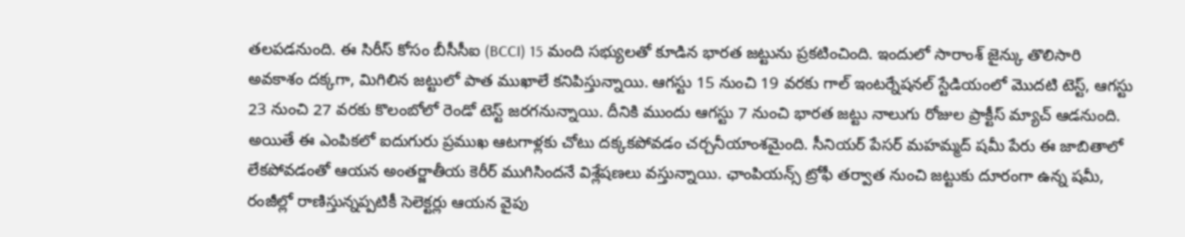తలపడనుంది. ఈ సిరీస్ కోసం బీసీసీఐ (BCCI) 15 మంది సభ్యులతో కూడిన భారత జట్టును ప్రకటించింది. ఇందులో సారాంశ్ జైన్కు తొలిసారి అవకాశం దక్కగా, మిగిలిన జట్టులో పాత ముఖాలే కనిపిస్తున్నాయి. ఆగస్టు 15 నుంచి 19 వరకు గాల్ ఇంటర్నేషనల్ స్టేడియంలో మొదటి టెస్ట్, ఆగస్టు 23 నుంచి 27 వరకు కొలంబోలో రెండో టెస్ట్ జరగనున్నాయి. దీనికి ముందు ఆగస్టు 7 నుంచి భారత జట్టు నాలుగు రోజుల ప్రాక్టీస్ మ్యాచ్ ఆడనుంది.
అయితే ఈ ఎంపికలో ఐదుగురు ప్రముఖ ఆటగాళ్లకు చోటు దక్కకపోవడం చర్చనీయాంశమైంది. సీనియర్ పేసర్ మహమ్మద్ షమీ పేరు ఈ జాబితాలో లేకపోవడంతో ఆయన అంతర్జాతీయ కెరీర్ ముగిసిందనే విశ్లేషణలు వస్తున్నాయి. ఛాంపియన్స్ ట్రోఫీ తర్వాత నుంచి జట్టుకు దూరంగా ఉన్న షమీ, రంజీల్లో రాణిస్తున్నప్పటికీ సెలెక్టర్లు ఆయన వైపు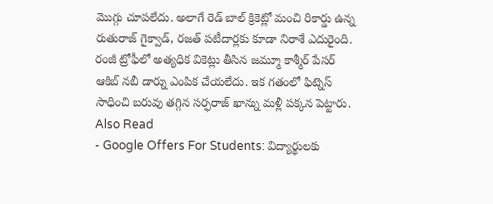మొగ్గు చూపలేదు. అలాగే రెడ్ బాల్ క్రికెట్లో మంచి రికార్డు ఉన్న రుతురాజ్ గైక్వాడ్, రజత్ పటీదార్లకు కూడా నిరాశే ఎదురైంది. రంజీ ట్రోఫీలో అత్యధిక వికెట్లు తీసిన జమ్మూ కాశ్మీర్ పేసర్ ఆకిబ్ నబీ డార్ను ఎంపిక చేయలేదు. ఇక గతంలో ఫిట్నెస్ సాధించి బరువు తగ్గిన సర్ఫరాజ్ ఖాన్ను మళ్లీ పక్కన పెట్టారు.
Also Read
- Google Offers For Students: విద్యార్థులకు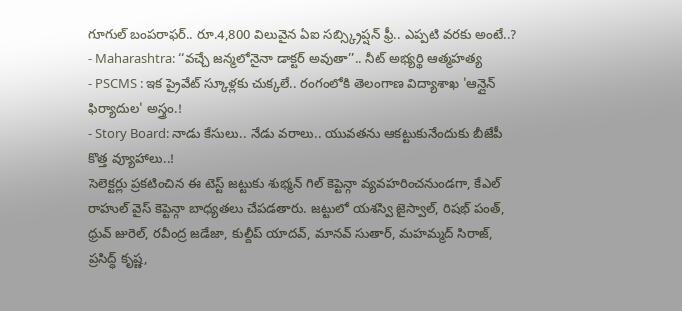గూగుల్ బంపరాఫర్.. రూ.4,800 విలువైన ఏఐ సబ్స్క్రిప్షన్ ఫ్రీ.. ఎప్పటి వరకు అంటే..?
- Maharashtra: ‘‘వచ్చే జన్మలోనైనా డాక్టర్ అవుతా’’.. నీట్ అభ్యర్థి ఆత్మహత్య
- PSCMS : ఇక ప్రైవేట్ స్కూళ్లకు చుక్కలే.. రంగంలోకి తెలంగాణ విద్యాశాఖ 'ఆన్లైన్ ఫిర్యాదుల' అస్త్రం.!
- Story Board: నాడు కేసులు.. నేడు వరాలు.. యువతను ఆకట్టుకునేందుకు బీజేపీ కొత్త వ్యూహాలు..!
సెలెక్టర్లు ప్రకటించిన ఈ టెస్ట్ జట్టుకు శుభ్మన్ గిల్ కెప్టెన్గా వ్యవహరించనుండగా, కేఎల్ రాహుల్ వైస్ కెప్టెన్గా బాధ్యతలు చేపడతారు. జట్టులో యశస్వి జైస్వాల్, రిషభ్ పంత్, ధ్రువ్ జురెల్, రవీంద్ర జడేజా, కుల్దీప్ యాదవ్, మానవ్ సుతార్, మహమ్మద్ సిరాజ్, ప్రసిద్ధ్ కృష్ణ,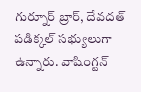గుర్నూర్ బ్రార్, దేవదత్ పడిక్కల్ సభ్యులుగా ఉన్నారు. వాషింగ్టన్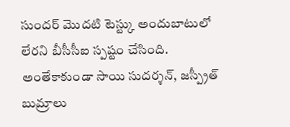సుందర్ మొదటి టెస్ట్కు అందుబాటులో లేరని బీసీసీఐ స్పష్టం చేసింది. అంతేకాకుండా సాయి సుదర్శన్, జస్ప్రీత్ బుమ్రాలు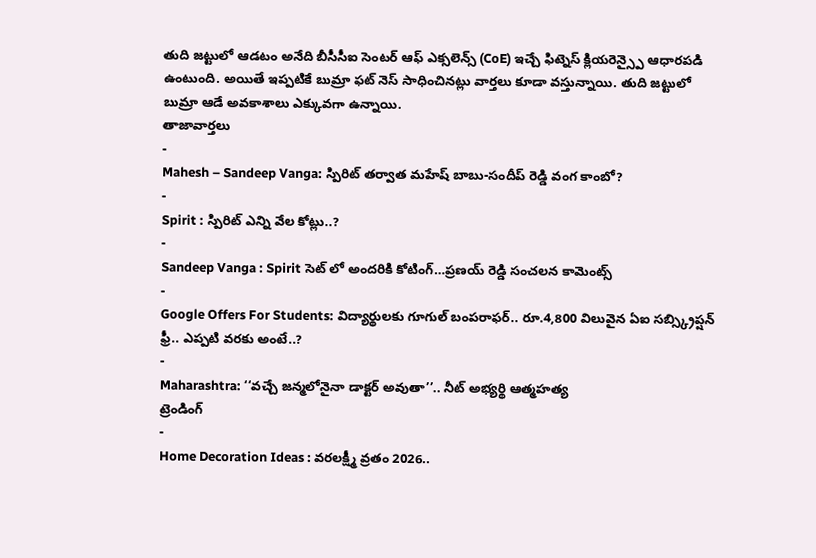తుది జట్టులో ఆడటం అనేది బీసీసీఐ సెంటర్ ఆఫ్ ఎక్సలెన్స్ (CoE) ఇచ్చే ఫిట్నెస్ క్లియరెన్స్పై ఆధారపడి ఉంటుంది. అయితే ఇప్పటికే బుమ్రా ఫట్ నెస్ సాధించినట్లు వార్తలు కూడా వస్తున్నాయి. తుది జట్టులో బుమ్రా ఆడే అవకాశాలు ఎక్కువగా ఉన్నాయి.
తాజావార్తలు
-
Mahesh – Sandeep Vanga: స్పిరిట్ తర్వాత మహేష్ బాబు-సందీప్ రెడ్డి వంగ కాంబో?
-
Spirit : స్పిరిట్ ఎన్ని వేల కోట్లు..?
-
Sandeep Vanga : Spirit సెట్ లో అందరికి కోటింగ్…ప్రణయ్ రెడ్డి సంచలన కామెంట్స్
-
Google Offers For Students: విద్యార్థులకు గూగుల్ బంపరాఫర్.. రూ.4,800 విలువైన ఏఐ సబ్స్క్రిప్షన్ ఫ్రీ.. ఎప్పటి వరకు అంటే..?
-
Maharashtra: ‘‘వచ్చే జన్మలోనైనా డాక్టర్ అవుతా’’.. నీట్ అభ్యర్థి ఆత్మహత్య
ట్రెండింగ్
-
Home Decoration Ideas : వరలక్ష్మీ వ్రతం 2026..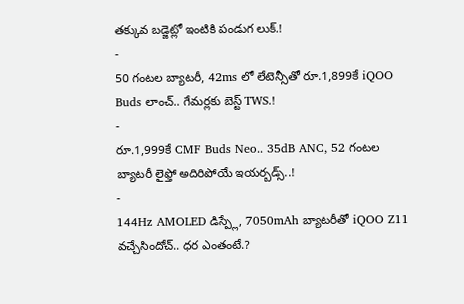తక్కువ బడ్జెట్లో ఇంటికి పండుగ లుక్.!
-
50 గంటల బ్యాటరీ, 42ms లో లేటెన్సీతో రూ.1,899కే iQOO Buds లాంచ్.. గేమర్లకు బెస్ట్ TWS.!
-
రూ.1,999కే CMF Buds Neo.. 35dB ANC, 52 గంటల బ్యాటరీ లైఫ్తో అదిరిపోయే ఇయర్బడ్స్..!
-
144Hz AMOLED డిస్ప్లే, 7050mAh బ్యాటరీతో iQOO Z11 వచ్చేసిందోచ్.. ధర ఎంతంటే.?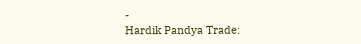-
Hardik Pandya Trade: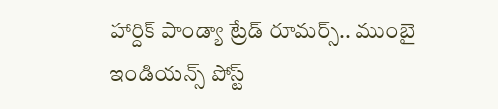హార్దిక్ పాండ్యా ట్రేడ్ రూమర్స్.. ముంబై ఇండియన్స్ పోస్ట్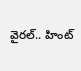వైరల్.. హింట్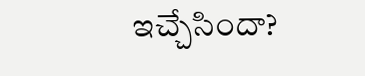ఇచ్చేసిందా?